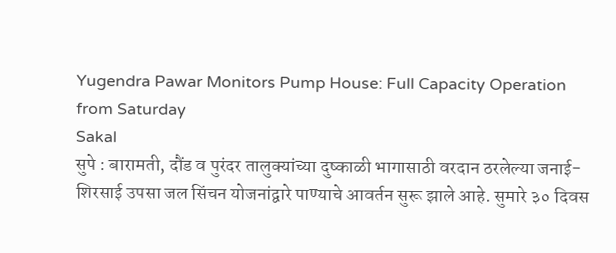Yugendra Pawar Monitors Pump House: Full Capacity Operation from Saturday
Sakal
सुपे : बारामती, दौंड व पुरंदर तालुक्यांच्या दुष्काळी भागासाठी वरदान ठरलेल्या जनाई-शिरसाई उपसा जल सिंचन योजनांद्वारे पाण्याचे आवर्तन सुरू झाले आहे. सुमारे ३० दिवस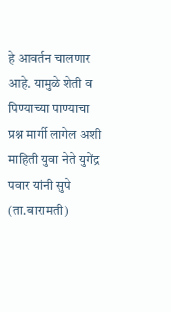हे आवर्तन चालणार आहे. यामुळे शेती व पिण्याच्या पाण्याचा प्रश्न मार्गी लागेल अशी माहिती युवा नेते युगेंद्र पवार यांनी सुपे (ता.बारामती)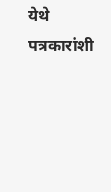येथे पत्रकारांशी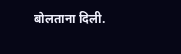बोलताना दिली.